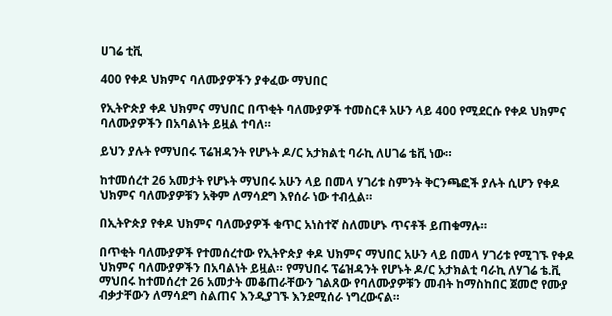ሀገሬ ቲቪ

400 የቀዶ ህክምና ባለሙያዎችን ያቀፈው ማህበር

የኢትዮጵያ ቀዶ ህክምና ማህበር በጥቂት ባለሙያዎች ተመስርቶ አሁን ላይ 400 የሚደርሱ የቀዶ ህክምና ባለሙያዎችን በአባልነት ይዟል ተባለ።

ይህን ያሉት የማህበሩ ፕሬዝዳንት የሆኑት ዶ/ር አታክልቲ ባራኪ ለሀገሬ ቴቪ ነው።

ከተመሰረተ 26 አመታት የሆኑት ማህበሩ አሁን ላይ በመላ ሃገሪቱ ስምንት ቅርንጫፎች ያሉት ሲሆን የቀዶ ህክምና ባለሙያዎቹን አቅም ለማሳደግ እየሰራ ነው ተብሏል።

በኢትዮጵያ የቀዶ ህክምና ባለሙያዎች ቁጥር አነስተኛ ስለመሆኑ ጥናቶች ይጠቁማሉ።

በጥቂት ባለሙያዎች የተመሰረተው የኢትዮጵያ ቀዶ ህክምና ማህበር አሁን ላይ በመላ ሃገሪቱ የሚገኙ የቀዶ ህክምና ባለሙያዎችን በአባልነት ይዟል። የማህበሩ ፕሬዝዳንት የሆኑት ዶ/ር አታክልቲ ባራኪ ለሃገሬ ቴ.ቪ ማህበሩ ከተመሰረተ 26 አመታት መቆጠራቸውን ገልጸው የባለሙያዎቹን መብት ከማስከበር ጀመሮ የሙያ ብቃታቸውን ለማሳደግ ስልጠና እንዲያገኙ እንደሚሰራ ነግረውናል።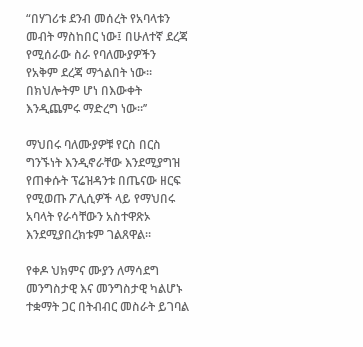“በሃገሪቱ ደንብ መሰረት የአባላቱን መብት ማስከበር ነው፤ በሁለተኛ ደረጃ የሚሰራው ስራ የባለሙያዎችን የአቅም ደረጃ ማጎልበት ነው። በክህሎትም ሆነ በእውቀት እንዲጨምሩ ማድረግ ነው።’’

ማህበሩ ባለሙያዎቹ የርስ በርስ ግንኙነት እንዲኖራቸው እንደሚያግዝ የጠቀሱት ፕሬዝዳንቱ በጤናው ዘርፍ የሚወጡ ፖሊሲዎች ላይ የማህበሩ አባላት የራሳቸውን አስተዋጽኦ እንደሚያበረክቱም ገልጸዋል።

የቀዶ ህክምና ሙያን ለማሳደግ መንግስታዊ እና መንግስታዊ ካልሆኑ ተቋማት ጋር በትብብር መስራት ይገባል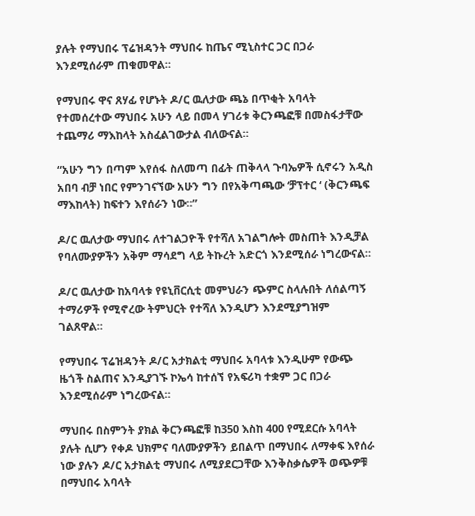ያሉት የማህበሩ ፕሬዝዳንት ማህበሩ ከጤና ሚኒስተር ጋር በጋራ እንደሚሰራም ጠቁመዋል።

የማህበሩ ዋና ጸሃፊ የሆኑት ዶ/ር ዉለታው ጫኔ በጥቂት አባላት የተመሰረተው ማህበሩ አሁን ላይ በመላ ሃገሪቱ ቅርንጫፎቹ በመስፋታቸው ተጨማሪ ማእከላት አስፈልገውታል ብለውናል።

“አሁን ግን በጣም እየሰፋ ስለመጣ በፊት ጠቅላላ ጉባኤዎች ሲኖሩን አዲስ አበባ ብቻ ነበር የምንገናኘው አሁን ግን በየአቅጣጫው ‘ቻፕተር ‘ (ቅርንጫፍ ማእከላት) ከፍተን እየሰራን ነው።”

ዶ/ር ዉለታው ማህበሩ ለተገልጋዮች የተሻለ አገልግሎት መስጠት እንዲቻል የባለሙያዎችን አቅም ማሳደግ ላይ ትኩረት አድርጎ እንደሚሰራ ነግረውናል።

ዶ/ር ዉለታው ከአባላቱ የዩኒቨርሲቲ መምህራን ጭምር ስላሉበት ለሰልጣኝ ተማሪዎች የሚኖረው ትምህርት የተሻለ እንዲሆን እንደሚያግዝም ገልጸዋል።

የማህበሩ ፕሬዝዳንት ዶ/ር አታክልቲ ማህበሩ አባላቱ እንዲሁም የውጭ ዜጎች ስልጠና እንዲያገኙ ኮኤሳ ከተሰኘ የአፍሪካ ተቋም ጋር በጋራ እንደሚሰራም ነግረውናል።

ማህበሩ በስምንት ያክል ቅርንጫፎቹ ከ350 እስከ 400 የሚደርሱ አባላት ያሉት ሲሆን የቀዶ ህክምና ባለሙያዎችን ይበልጥ በማህበሩ ለማቀፍ እየሰራ ነው ያሉን ዶ/ር አታክልቲ ማህበሩ ለሚያደርጋቸው እንቅስቃሴዎች ወጭዎቹ በማህበሩ አባላት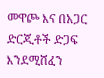መዋጮ እና በአጋር ድርጂቶች ድጋፍ እንደሚሸፈን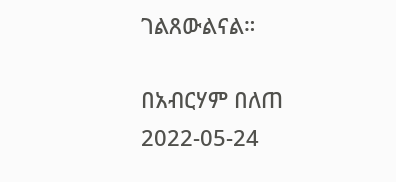ገልጸውልናል።

በአብርሃም በለጠ
2022-05-24